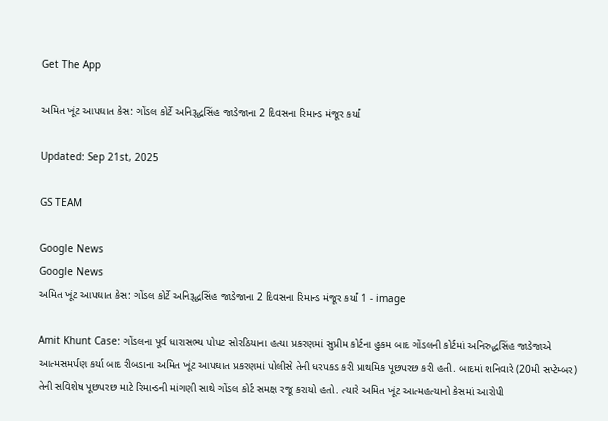Get The App

અમિત ખૂંટ આપઘાત કેસ: ગોંડલ કોર્ટે અનિરૂદ્ધસિંહ જાડેજાના 2 દિવસના રિમાન્ડ મંજૂર કર્યાં

Updated: Sep 21st, 2025

GS TEAM

Google News
Google News
અમિત ખૂંટ આપઘાત કેસ: ગોંડલ કોર્ટે અનિરૂદ્ધસિંહ જાડેજાના 2 દિવસના રિમાન્ડ મંજૂર કર્યાં 1 - image

Amit Khunt Case: ગોંડલના પૂર્વ ધારાસભ્ય પોપટ સોરઠિયાના હત્યા પ્રકરણમાં સુપ્રીમ કોર્ટના હુકમ બાદ ગોંડલની કોર્ટમાં અનિરુદ્ધસિંહ જાડેજાએ આત્મસમર્પણ કર્યા બાદ રીબડાના અમિત ખૂંટ આપઘાત પ્રકરણમાં પોલીસે તેની ધરપકડ કરી પ્રાથમિક પૂછપરછ કરી હતી. બાદમાં શનિવારે (20મી સપ્ટેમ્બર) તેની સવિશેષ પૂછપરછ માટે રિમાન્ડની માંગણી સાથે ગોંડલ કોર્ટ સમક્ષ રજૂ કરાયો હતો. ત્યારે અમિત ખૂંટ આત્મહત્યાનો કેસમાં આરોપી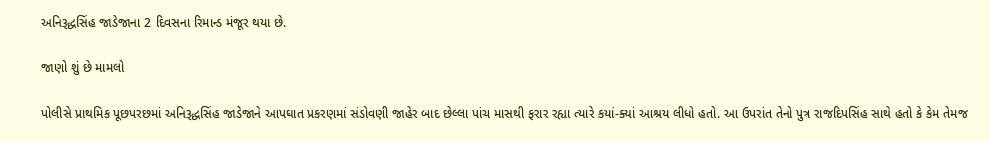અનિરૂદ્ધસિંહ જાડેજાના 2 દિવસના રિમાન્ડ મંજૂર થયા છે.

જાણો શું છે મામલો

પોલીસે પ્રાથમિક પૂછપરછમાં અનિરૂદ્ધસિંહ જાડેજાને આપઘાત પ્રકરણમાં સંડોવણી જાહેર બાદ છેલ્લા પાંચ માસથી ફરાર રહ્યા ત્યારે કયાં-ક્યાં આશ્રય લીધો હતો. આ ઉપરાંત તેનો પુત્ર રાજદિપસિંહ સાથે હતો કે કેમ તેમજ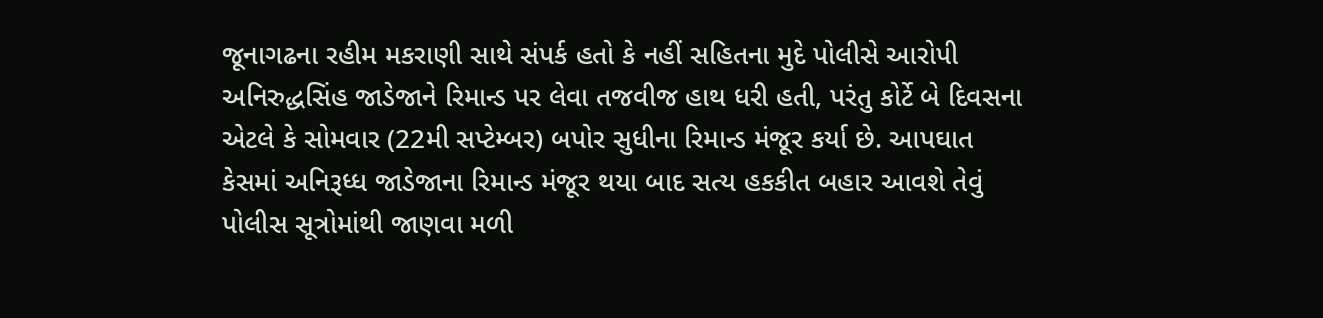જૂનાગઢના રહીમ મકરાણી સાથે સંપર્ક હતો કે નહીં સહિતના મુદે પોલીસે આરોપી અનિરુદ્ધસિંહ જાડેજાને રિમાન્ડ પર લેવા તજવીજ હાથ ધરી હતી, પરંતુ કોર્ટે બે દિવસના એટલે કે સોમવાર (22મી સપ્ટેમ્બર) બપોર સુધીના રિમાન્ડ મંજૂર કર્યા છે. આપઘાત કેસમાં અનિરૂધ્ધ જાડેજાના રિમાન્ડ મંજૂર થયા બાદ સત્ય હકકીત બહાર આવશે તેવું પોલીસ સૂત્રોમાંથી જાણવા મળી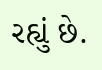રહ્યું છે.